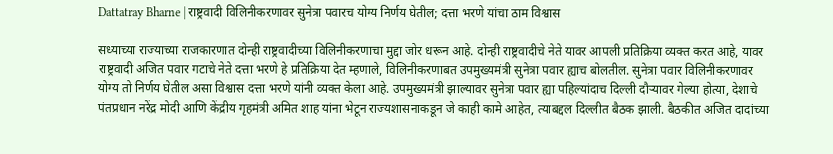Dattatray Bharne | राष्ट्रवादी विलिनीकरणावर सुनेत्रा पवारच योग्य निर्णय घेतील; दत्ता भरणे यांचा ठाम विश्वास

सध्याच्या राज्याच्या राजकारणात दोन्ही राष्ट्रवादीच्या विलिनीकरणाचा मुद्दा जोर धरून आहे. दोन्ही राष्ट्रवादीचे नेते यावर आपली प्रतिक्रिया व्यक्त करत आहे, यावर राष्ट्रवादी अजित पवार गटाचे नेते दत्ता भरणे हे प्रतिक्रिया देत म्हणाले, विलिनीकरणाबत उपमुख्यमंत्री सुनेत्रा पवार ह्याच बोलतील. सुनेत्रा पवार विलिनीकरणावर योग्य तो निर्णय घेतील असा विश्वास दत्ता भरणे यांनी व्यक्त केला आहे. उपमुख्यमंत्री झाल्यावर सुनेत्रा पवार ह्या पहिल्यांदाच दिल्ली दौऱ्यावर गेल्या होत्या, देशाचे पंतप्रधान नरेंद्र मोदी आणि केंद्रीय गृहमंत्री अमित शाह यांना भेटून राज्यशासनाकडून जे काही कामे आहेत, त्याबद्दल दिल्लीत बैठक झाली. बैठकीत अजित दादांच्या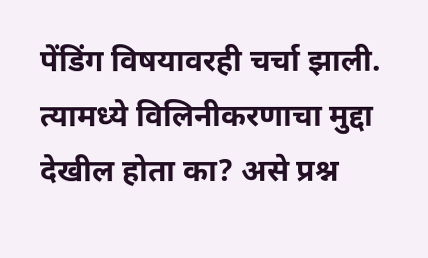पेंडिंग विषयावरही चर्चा झाली. त्यामध्ये विलिनीकरणाचा मुद्दा देखील होता का? असे प्रश्न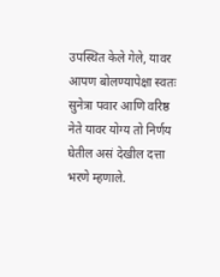उपस्थित केले गेले, यावर आपण बोलण्यापेक्षा स्वतः सुनेत्रा पवार आणि वरिष्ठ नेते यावर योग्य तो निर्णय घेतील असं देखील दत्ता भरणे म्हणाले.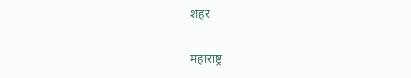शहर

महाराष्ट्र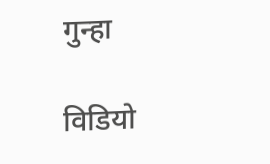गुन्हा

विडियो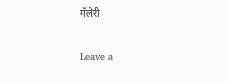गॅलेरी

Leave a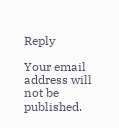Reply

Your email address will not be published.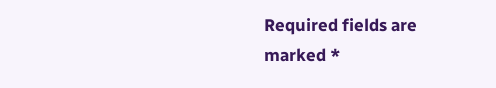Required fields are marked *